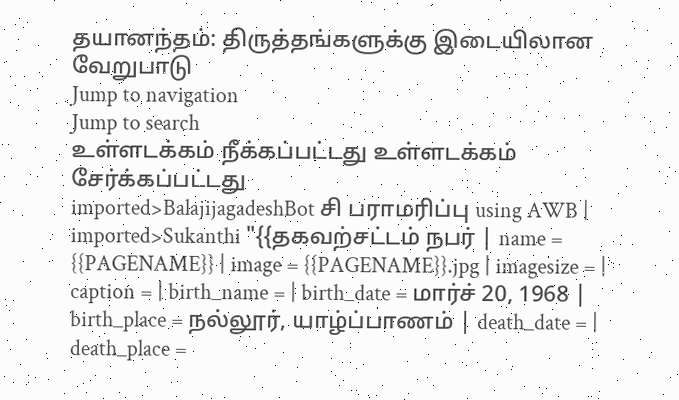தயானந்தம்: திருத்தங்களுக்கு இடையிலான வேறுபாடு
Jump to navigation
Jump to search
உள்ளடக்கம் நீக்கப்பட்டது உள்ளடக்கம் சேர்க்கப்பட்டது
imported>BalajijagadeshBot சி பராமரிப்பு using AWB |
imported>Sukanthi "{{தகவற்சட்டம் நபர் | name = {{PAGENAME}} | image = {{PAGENAME}}.jpg | imagesize = | caption = | birth_name = | birth_date = மார்ச் 20, 1968 | birth_place = நல்லூர், யாழ்ப்பாணம் | death_date = | death_place =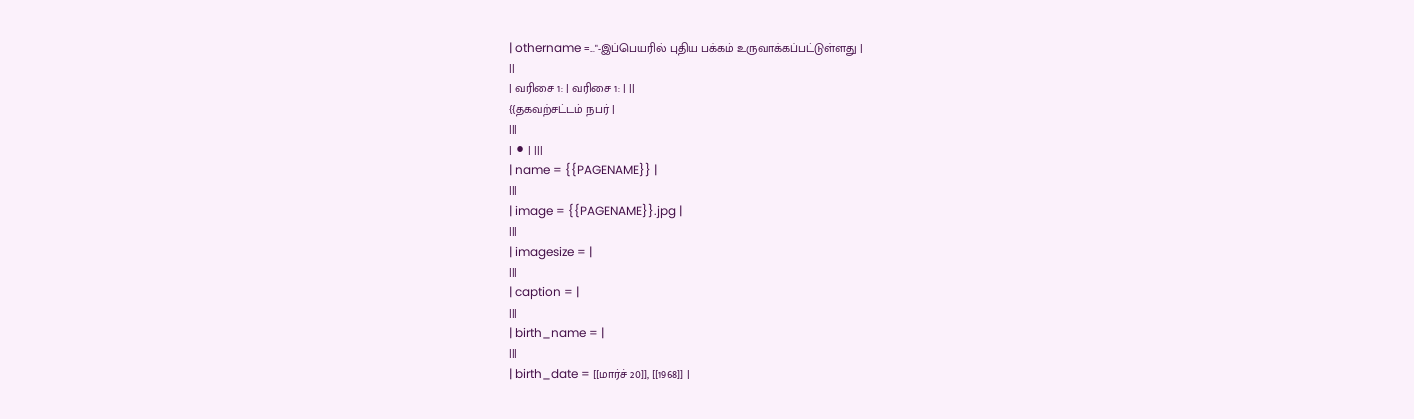| othername =..."-இப்பெயரில் புதிய பக்கம் உருவாக்கப்பட்டுள்ளது |
||
| வரிசை 1: | வரிசை 1: | ||
{{தகவற்சட்டம் நபர் |
|||
| ⚫ | |||
| name = {{PAGENAME}} |
|||
| image = {{PAGENAME}}.jpg |
|||
| imagesize = |
|||
| caption = |
|||
| birth_name = |
|||
| birth_date = [[மார்ச் 20]], [[1968]] |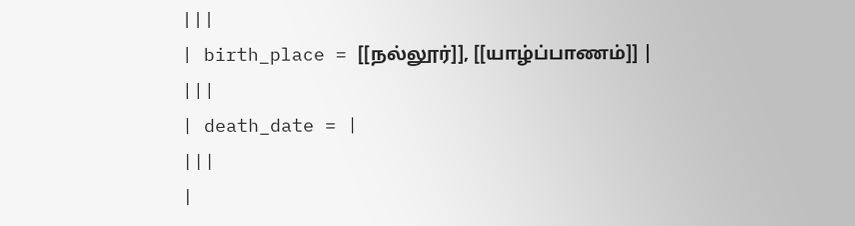|||
| birth_place = [[நல்லூர்]], [[யாழ்ப்பாணம்]] |
|||
| death_date = |
|||
|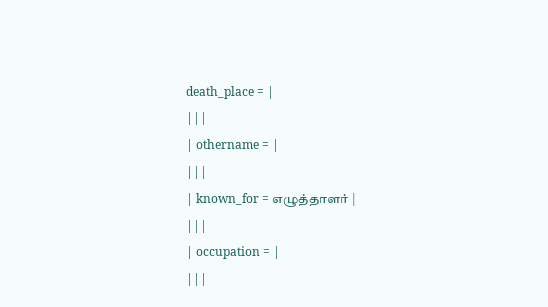death_place = |
|||
| othername = |
|||
| known_for = எழுத்தாளர் |
|||
| occupation = |
|||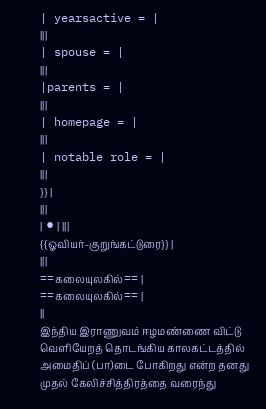| yearsactive = |
|||
| spouse = |
|||
|parents = |
|||
| homepage = |
|||
| notable role = |
|||
}} |
|||
| ⚫ | |||
{{ஓவியர்-குறுங்கட்டுரை}} |
|||
==கலையுலகில்== |
==கலையுலகில்== |
||
இந்திய இராணுவம் ஈழமண்ணை விட்டு வெளியேறத் தொடங்கிய காலகட்டத்தில் அமைதிப் (பா)டை போகிறது என்ற தனது முதல் கேலிச்சித்திரத்தை வரைந்து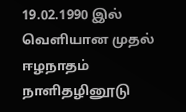19.02.1990 இல் வெளியான முதல் ஈழநாதம் நாளிதழினூடு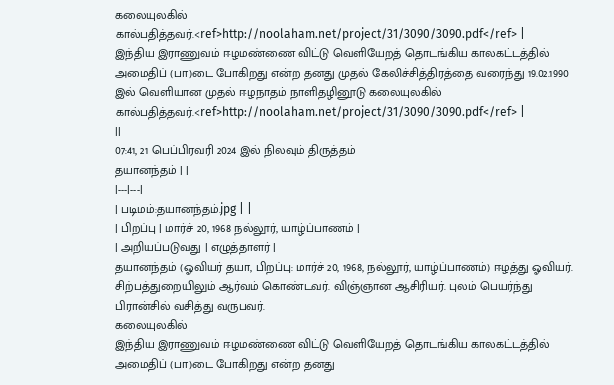கலையுலகில் கால்பதித்தவர்.<ref>http://noolaham.net/project/31/3090/3090.pdf</ref> |
இந்திய இராணுவம் ஈழமண்ணை விட்டு வெளியேறத் தொடங்கிய காலகட்டத்தில் அமைதிப் (பா)டை போகிறது என்ற தனது முதல் கேலிச்சித்திரத்தை வரைந்து 19.02.1990 இல் வெளியான முதல் ஈழநாதம் நாளிதழினூடு கலையுலகில் கால்பதித்தவர்.<ref>http://noolaham.net/project/31/3090/3090.pdf</ref> |
||
07:41, 21 பெப்பிரவரி 2024 இல் நிலவும் திருத்தம்
தயானந்தம் | |
|---|---|
| படிமம்:தயானந்தம்.jpg | |
| பிறப்பு | மார்ச் 20, 1968 நல்லூர், யாழ்ப்பாணம் |
| அறியப்படுவது | எழுத்தாளர் |
தயானந்தம் (ஓவியர் தயா, பிறப்பு: மார்ச் 20, 1968, நல்லூர், யாழ்ப்பாணம்) ஈழத்து ஓவியர். சிற்பத்துறையிலும் ஆர்வம் கொண்டவர். விஞ்ஞான ஆசிரியர். புலம் பெயர்ந்து பிரான்சில் வசித்து வருபவர்.
கலையுலகில்
இந்திய இராணுவம் ஈழமண்ணை விட்டு வெளியேறத் தொடங்கிய காலகட்டத்தில் அமைதிப் (பா)டை போகிறது என்ற தனது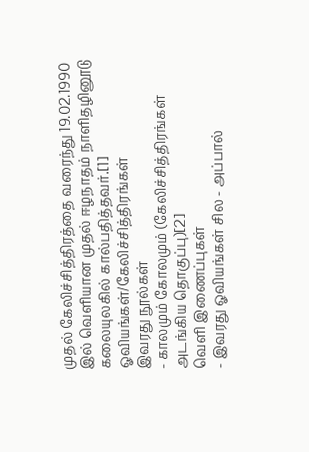முதல் கேலிச்சித்திரத்தை வரைந்து 19.02.1990 இல் வெளியான முதல் ஈழநாதம் நாளிதழினூடு கலையுலகில் கால்பதித்தவர்.[1]
ஓவியங்கள்/கேலிச்சித்திரங்கள்
இவரது நூல்கள்
- காலமும் கோலமும் (கேலிச்சித்திரங்கள் அடங்கிய தொகுப்பு)[2]
வெளி இணைப்புகள்
- இவரது ஓவியங்கள் சில - அப்பால்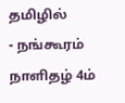தமிழில்
- நங்கூரம் நாளிதழ் 4ம்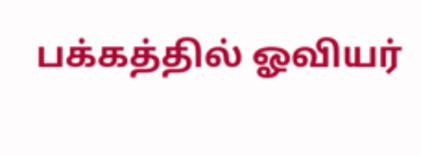பக்கத்தில் ஓவியர்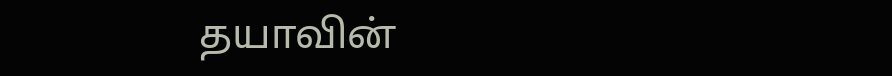தயாவின்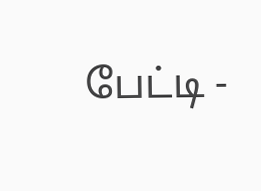பேட்டி -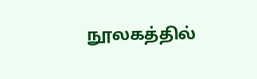நூலகத்தில்